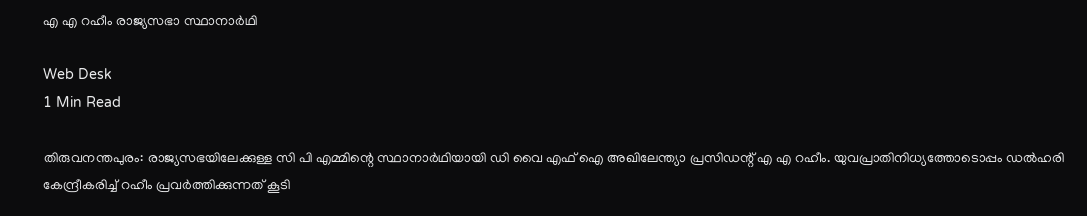എ എ റഹീം രാജ്യസഭാ സ്ഥാനാര്‍ഥി

Web Desk
1 Min Read

തിരുവനന്തപുരം: രാജ്യസഭയിലേക്കുള്ള സി പി എമ്മിന്റെ സ്ഥാനാര്‍ഥിയായി ഡി വൈ എഫ് ഐ അഖിലേന്ത്യാ പ്രസിഡന്റ് എ എ റഹീം. യുവപ്രാതിനിധ്യത്തോടൊപ്പം ഡല്‍ഹരി കേന്ദ്രീകരിച്ച് റഹീം പ്രവര്‍ത്തിക്കുന്നത് കൂടി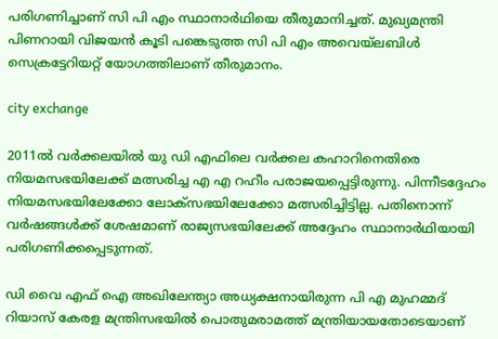പരിഗണിച്ചാണ് സി പി എം സ്ഥാനാര്‍ഥിയെ തീരുമാനിച്ചത്. മുഖ്യമന്ത്രി പിണറായി വിജയന്‍ കൂടി പങ്കെടുത്ത സി പി എം അവെയ്ലബിള്‍ സെക്രട്ടേറിയറ്റ് യോഗത്തിലാണ് തീരുമാനം.

city exchange

2011ല്‍ വര്‍ക്കലയില്‍ യു ഡി എഫിലെ വര്‍ക്കല കഹാറിനെതിരെ നിയമസഭയിലേക്ക് മത്സരിച്ച എ എ റഹീം പരാജയപ്പെട്ടിരുന്നു. പിന്നീടദ്ദേഹം നിയമസഭയിലേക്കോ ലോക്‌സഭയിലേക്കോ മത്സരിച്ചിട്ടില്ല. പതിനൊന്ന് വര്‍ഷങ്ങള്‍ക്ക് ശേഷമാണ് രാജ്യസഭയിലേക്ക് അദ്ദേഹം സ്ഥാനാര്‍ഥിയായി പരിഗണിക്കപ്പെടുന്നത്.

ഡി വൈ എഫ് ഐ അഖിലേന്ത്യാ അധ്യക്ഷനായിരുന്ന പി എ മുഹമ്മദ് റിയാസ് കേരള മന്ത്രിസഭയില്‍ പൊതുമരാമത്ത് മന്ത്രിയായതോടെയാണ്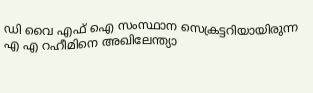ഡി വൈ എഫ് ഐ സംസ്ഥാന സെക്രട്ടറിയായിരുന്ന എ എ റഹീമിനെ അഖിലേന്ത്യാ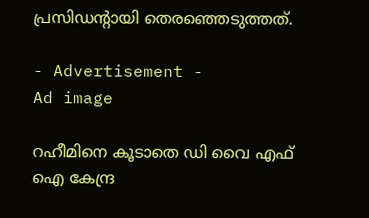പ്രസിഡന്റായി തെരഞ്ഞെടുത്തത്.

- Advertisement -
Ad image

റഹീമിനെ കൂടാതെ ഡി വൈ എഫ് ഐ കേന്ദ്ര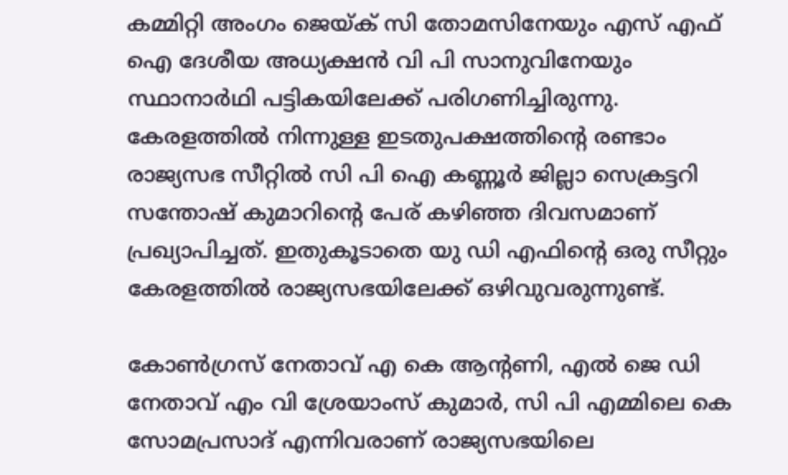കമ്മിറ്റി അംഗം ജെയ്ക് സി തോമസിനേയും എസ് എഫ് ഐ ദേശീയ അധ്യക്ഷന്‍ വി പി സാനുവിനേയും സ്ഥാനാര്‍ഥി പട്ടികയിലേക്ക് പരിഗണിച്ചിരുന്നു. കേരളത്തില്‍ നിന്നുള്ള ഇടതുപക്ഷത്തിന്റെ രണ്ടാം രാജ്യസഭ സീറ്റില്‍ സി പി ഐ കണ്ണൂര്‍ ജില്ലാ സെക്രട്ടറി സന്തോഷ് കുമാറിന്റെ പേര് കഴിഞ്ഞ ദിവസമാണ് പ്രഖ്യാപിച്ചത്. ഇതുകൂടാതെ യു ഡി എഫിന്റെ ഒരു സീറ്റും കേരളത്തില്‍ രാജ്യസഭയിലേക്ക് ഒഴിവുവരുന്നുണ്ട്.

കോണ്‍ഗ്രസ് നേതാവ് എ കെ ആന്റണി, എല്‍ ജെ ഡി നേതാവ് എം വി ശ്രേയാംസ് കുമാര്‍, സി പി എമ്മിലെ കെ സോമപ്രസാദ് എന്നിവരാണ് രാജ്യസഭയിലെ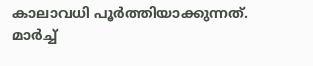കാലാവധി പൂര്‍ത്തിയാക്കുന്നത്. മാര്‍ച്ച്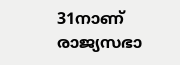31നാണ് രാജ്യസഭാ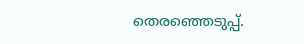തെരഞ്ഞെടുപ്പ്.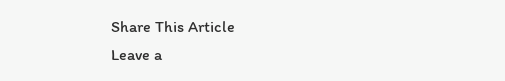Share This Article
Leave a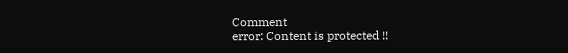Comment
error: Content is protected !!